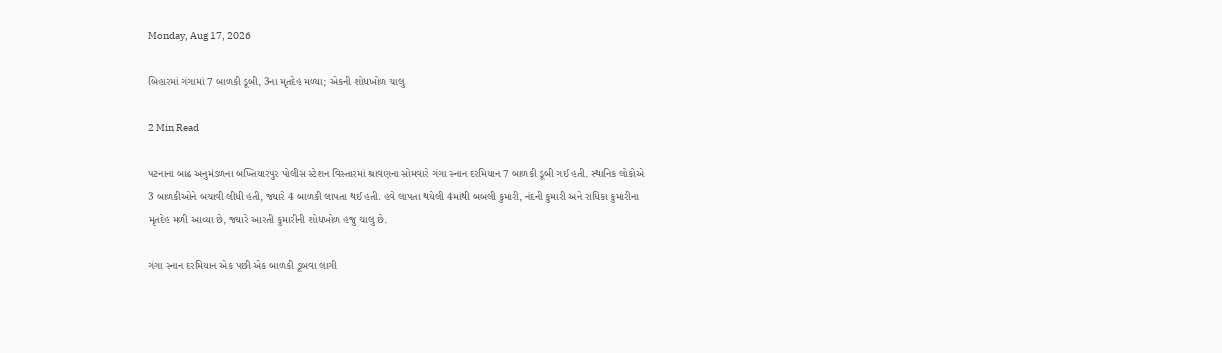Monday, Aug 17, 2026

બિહારમાં ગંગામાં 7 બાળકી ડૂબી, 3ના મૃતદેહ મળ્યા; એકની શોધખોળ ચાલુ

2 Min Read

પટનાના બાઢ અનુમંડળના બખ્તિયારપુર પોલીસ સ્ટેશન વિસ્તારમાં શ્રાવણના સોમવારે ગંગા સ્નાન દરમિયાન 7 બાળકી ડૂબી ગઈ હતી. સ્થાનિક લોકોએ 3 બાળકીઓને બચાવી લીધી હતી, જ્યારે 4 બાળકી લાપતા થઈ હતી. હવે લાપતા થયેલી 4માંથી બબલી કુમારી, નંદની કુમારી અને રાધિકા કુમારીના મૃતદેહ મળી આવ્યા છે, જ્યારે આરતી કુમારીની શોધખોળ હજુ ચાલુ છે.

ગંગા સ્નાન દરમિયાન એક પછી એક બાળકી ડૂબવા લાગી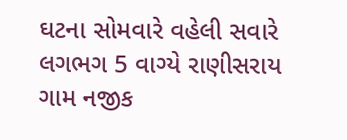ઘટના સોમવારે વહેલી સવારે લગભગ 5 વાગ્યે રાણીસરાય ગામ નજીક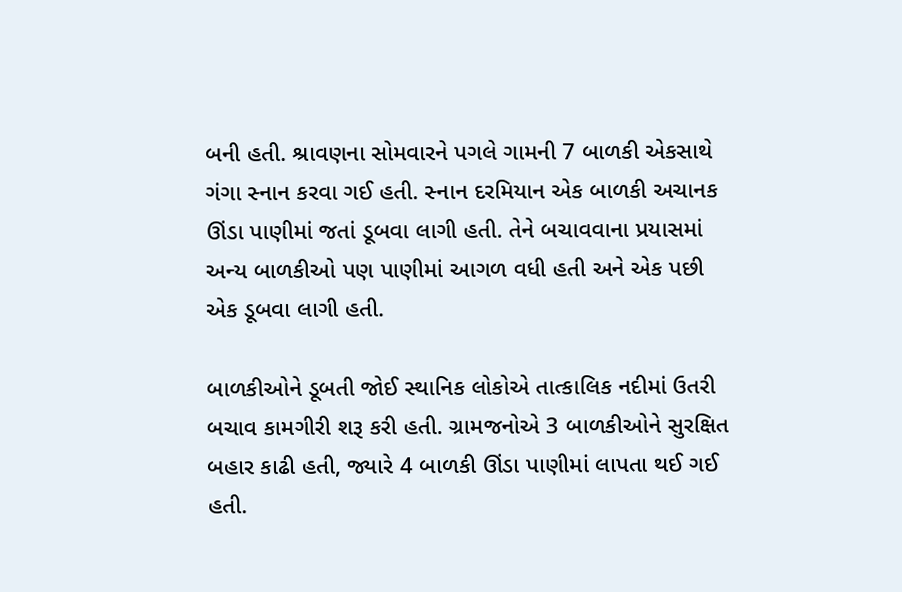બની હતી. શ્રાવણના સોમવારને પગલે ગામની 7 બાળકી એકસાથે ગંગા સ્નાન કરવા ગઈ હતી. સ્નાન દરમિયાન એક બાળકી અચાનક ઊંડા પાણીમાં જતાં ડૂબવા લાગી હતી. તેને બચાવવાના પ્રયાસમાં અન્ય બાળકીઓ પણ પાણીમાં આગળ વધી હતી અને એક પછી એક ડૂબવા લાગી હતી.

બાળકીઓને ડૂબતી જોઈ સ્થાનિક લોકોએ તાત્કાલિક નદીમાં ઉતરી બચાવ કામગીરી શરૂ કરી હતી. ગ્રામજનોએ 3 બાળકીઓને સુરક્ષિત બહાર કાઢી હતી, જ્યારે 4 બાળકી ઊંડા પાણીમાં લાપતા થઈ ગઈ હતી.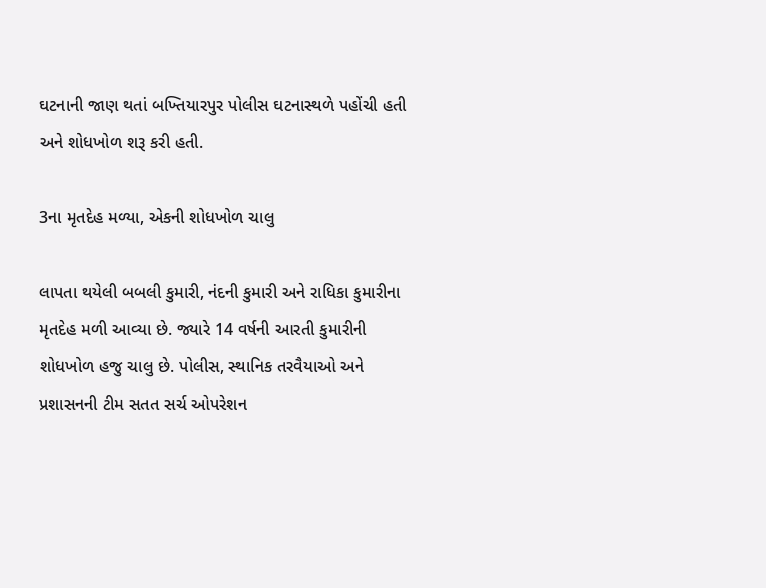ઘટનાની જાણ થતાં બખ્તિયારપુર પોલીસ ઘટનાસ્થળે પહોંચી હતી અને શોધખોળ શરૂ કરી હતી.

3ના મૃતદેહ મળ્યા, એકની શોધખોળ ચાલુ

લાપતા થયેલી બબલી કુમારી, નંદની કુમારી અને રાધિકા કુમારીના મૃતદેહ મળી આવ્યા છે. જ્યારે 14 વર્ષની આરતી કુમારીની શોધખોળ હજુ ચાલુ છે. પોલીસ, સ્થાનિક તરવૈયાઓ અને પ્રશાસનની ટીમ સતત સર્ચ ઓપરેશન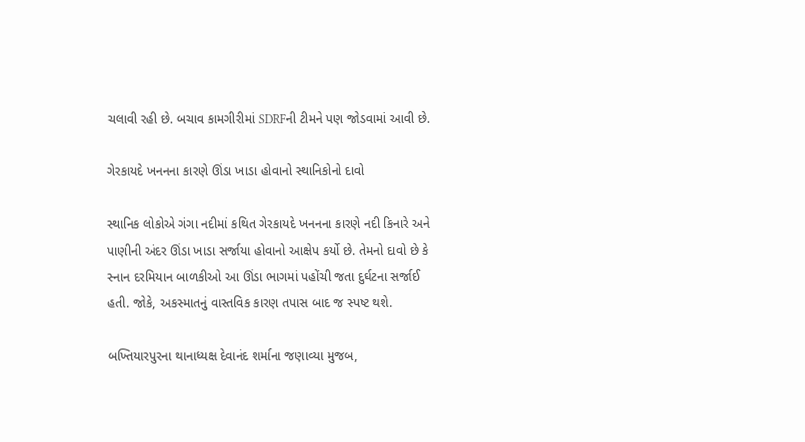ચલાવી રહી છે. બચાવ કામગીરીમાં SDRFની ટીમને પણ જોડવામાં આવી છે.

ગેરકાયદે ખનનના કારણે ઊંડા ખાડા હોવાનો સ્થાનિકોનો દાવો

સ્થાનિક લોકોએ ગંગા નદીમાં કથિત ગેરકાયદે ખનનના કારણે નદી કિનારે અને પાણીની અંદર ઊંડા ખાડા સર્જાયા હોવાનો આક્ષેપ કર્યો છે. તેમનો દાવો છે કે સ્નાન દરમિયાન બાળકીઓ આ ઊંડા ભાગમાં પહોંચી જતા દુર્ઘટના સર્જાઈ હતી. જોકે, અકસ્માતનું વાસ્તવિક કારણ તપાસ બાદ જ સ્પષ્ટ થશે.

બખ્તિયારપુરના થાનાધ્યક્ષ દેવાનંદ શર્માના જણાવ્યા મુજબ,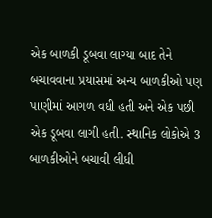એક બાળકી ડૂબવા લાગ્યા બાદ તેને બચાવવાના પ્રયાસમાં અન્ય બાળકીઓ પણ પાણીમાં આગળ વધી હતી અને એક પછી એક ડૂબવા લાગી હતી. સ્થાનિક લોકોએ 3 બાળકીઓને બચાવી લીધી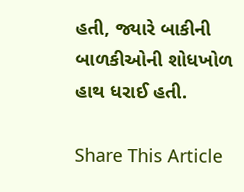હતી, જ્યારે બાકીની બાળકીઓની શોધખોળ હાથ ધરાઈ હતી.

Share This Article